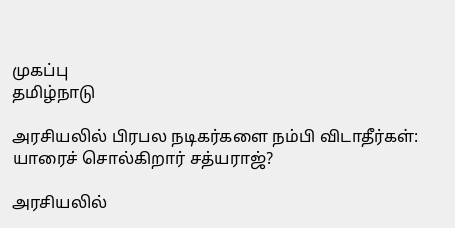முகப்பு
தமிழ்நாடு

அரசியலில் பிரபல நடிகர்களை நம்பி விடாதீர்கள்: யாரைச் சொல்கிறார் சத்யராஜ்?

அரசியலில்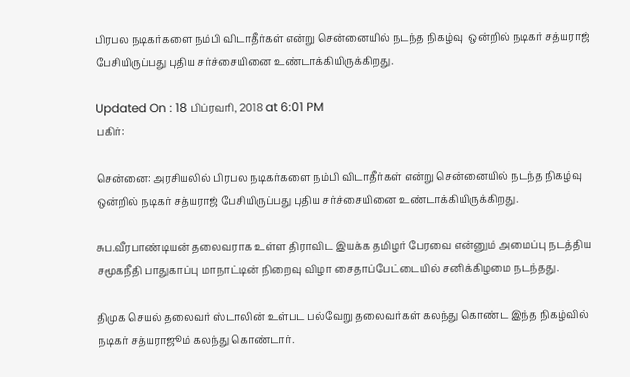பிரபல நடிகர்களை நம்பி விடாதீர்கள் என்று சென்னையில் நடந்த நிகழ்வு  ஒன்றில் நடிகர் சத்யராஜ் பேசியிருப்பது புதிய சர்ச்சையினை உண்டாக்கியிருக்கிறது.

Updated On : 18 பிப்ரவரி, 2018 at 6:01 PM
பகிர்:

சென்னை: அரசியலில் பிரபல நடிகர்களை நம்பி விடாதீர்கள் என்று சென்னையில் நடந்த நிகழ்வு  ஒன்றில் நடிகர் சத்யராஜ் பேசியிருப்பது புதிய சர்ச்சையினை உண்டாக்கியிருக்கிறது.

சுப.வீரபாண்டியன் தலைவராக உள்ள திராவிட இயக்க தமிழர் பேரவை என்னும் அமைப்பு நடத்திய சமூகநீதி பாதுகாப்பு மாநாட்டின் நிறைவு விழா சைதாப்பேட்டையில் சனிக்கிழமை நடந்தது.

திமுக செயல் தலைவர் ஸ்டாலின் உள்பட பல்வேறு தலைவர்கள் கலந்து கொண்ட இந்த நிகழ்வில் நடிகர் சத்யராஜூம் கலந்து கொண்டார்.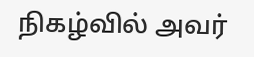நிகழ்வில் அவர்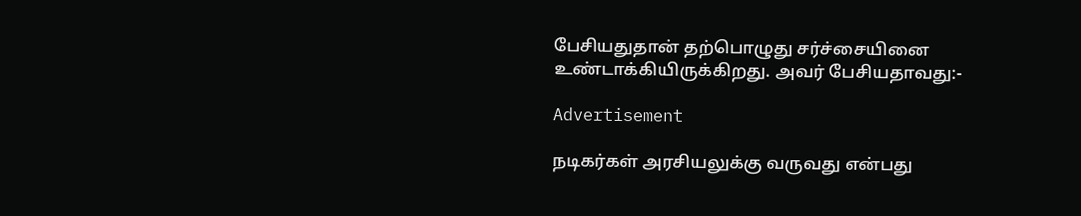பேசியதுதான் தற்பொழுது சர்ச்சையினை உண்டாக்கியிருக்கிறது. அவர் பேசியதாவது:-

Advertisement

நடிகர்கள் அரசியலுக்கு வருவது என்பது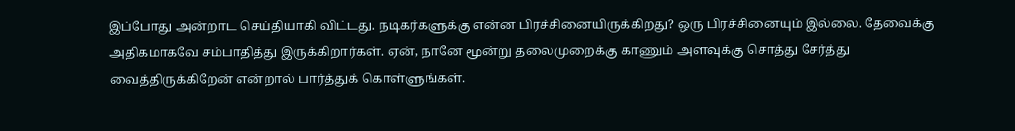இப்போது அன்றாட செய்தியாகி விட்டது. நடிகர்களுக்கு என்ன பிரச்சினையிருக்கிறது? ஒரு பிரச்சினையும் இல்லை. தேவைக்கு அதிகமாகவே சம்பாதித்து இருக்கிறார்கள். ஏன், நானே மூன்று தலைமுறைக்கு காணும் அளவுக்கு சொத்து சேர்த்து வைத்திருக்கிறேன் என்றால் பார்த்துக் கொள்ளுங்கள்.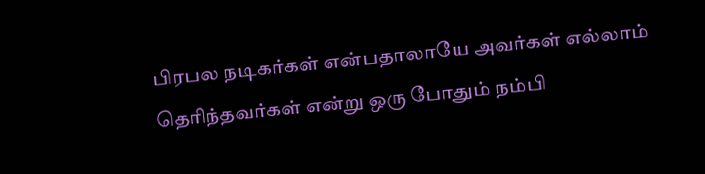பிரபல நடிகர்கள் என்பதாலாயே அவர்கள் எல்லாம் தெரிந்தவர்கள் என்று ஒரு போதும் நம்பி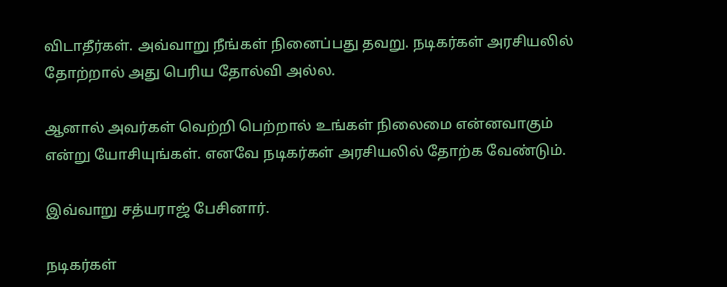விடாதீர்கள். அவ்வாறு நீங்கள் நினைப்பது தவறு. நடிகர்கள் அரசியலில் தோற்றால் அது பெரிய தோல்வி அல்ல.

ஆனால் அவர்கள் வெற்றி பெற்றால் உங்கள் நிலைமை என்னவாகும் என்று யோசியுங்கள். எனவே நடிகர்கள் அரசியலில் தோற்க வேண்டும்.

இவ்வாறு சத்யராஜ் பேசினார்.

நடிகர்கள்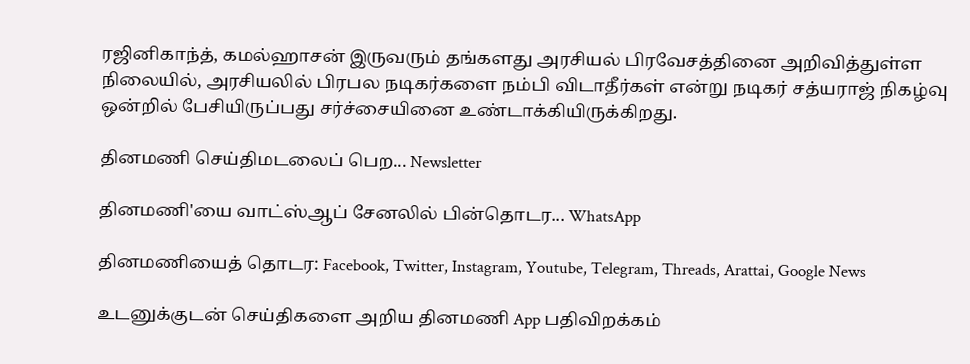ரஜினிகாந்த், கமல்ஹாசன் இருவரும் தங்களது அரசியல் பிரவேசத்தினை அறிவித்துள்ள நிலையில், அரசியலில் பிரபல நடிகர்களை நம்பி விடாதீர்கள் என்று நடிகர் சத்யராஜ் நிகழ்வு ஒன்றில் பேசியிருப்பது சர்ச்சையினை உண்டாக்கியிருக்கிறது.

தினமணி செய்திமடலைப் பெற... Newsletter

தினமணி'யை வாட்ஸ்ஆப் சேனலில் பின்தொடர... WhatsApp

தினமணியைத் தொடர: Facebook, Twitter, Instagram, Youtube, Telegram, Threads, Arattai, Google News

உடனுக்குடன் செய்திகளை அறிய தினமணி App பதிவிறக்கம்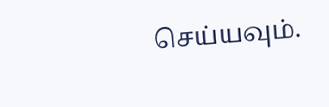செய்யவும்.